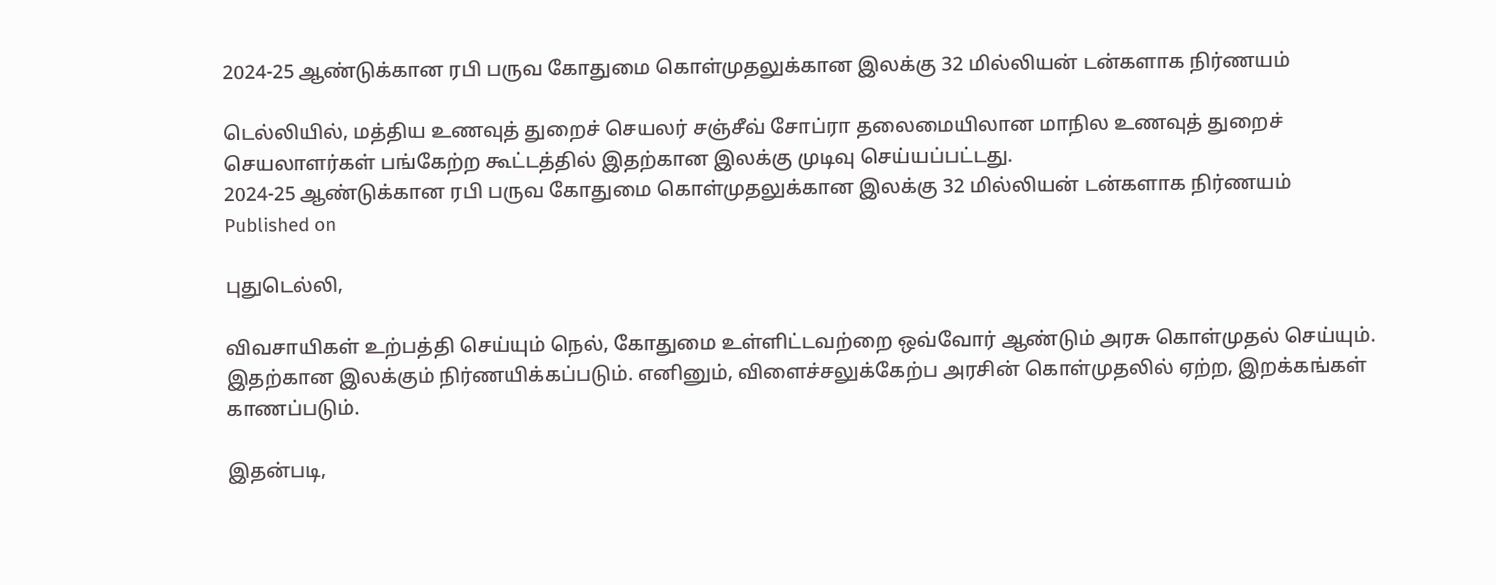2024-25 ஆண்டுக்கான ரபி பருவ கோதுமை கொள்முதலுக்கான இலக்கு 32 மில்லியன் டன்களாக நிர்ணயம்

டெல்லியில், மத்திய உணவுத் துறைச் செயலர் சஞ்சீவ் சோப்ரா தலைமையிலான மாநில உணவுத் துறைச் செயலாளர்கள் பங்கேற்ற கூட்டத்தில் இதற்கான இலக்கு முடிவு செய்யப்பட்டது.
2024-25 ஆண்டுக்கான ரபி பருவ கோதுமை கொள்முதலுக்கான இலக்கு 32 மில்லியன் டன்களாக நிர்ணயம்
Published on

புதுடெல்லி,

விவசாயிகள் உற்பத்தி செய்யும் நெல், கோதுமை உள்ளிட்டவற்றை ஒவ்வோர் ஆண்டும் அரசு கொள்முதல் செய்யும். இதற்கான இலக்கும் நிர்ணயிக்கப்படும். எனினும், விளைச்சலுக்கேற்ப அரசின் கொள்முதலில் ஏற்ற, இறக்கங்கள் காணப்படும்.

இதன்படி,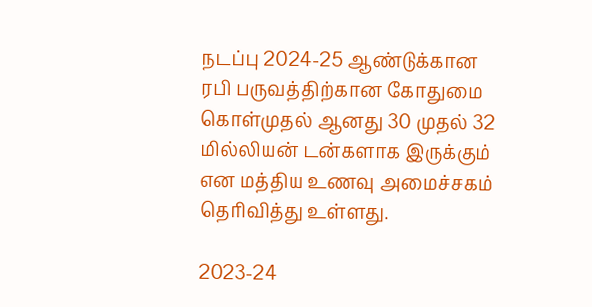நடப்பு 2024-25 ஆண்டுக்கான ரபி பருவத்திற்கான கோதுமை கொள்முதல் ஆனது 30 முதல் 32 மில்லியன் டன்களாக இருக்கும் என மத்திய உணவு அமைச்சகம் தெரிவித்து உள்ளது.

2023-24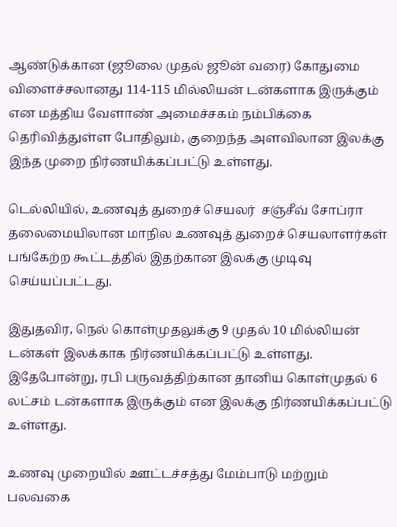ஆண்டுக்கான (ஜூலை முதல் ஜூன் வரை) கோதுமை விளைச்சலானது 114-115 மில்லியன் டன்களாக இருக்கும் என மத்திய வேளாண் அமைச்சகம் நம்பிக்கை தெரிவித்துள்ள போதிலும், குறைந்த அளவிலான இலக்கு இந்த முறை நிர்ணயிக்கப்பட்டு உள்ளது.

டெல்லியில், உணவுத் துறைச் செயலர்  சஞ்சீவ் சோப்ரா தலைமையிலான மாநில உணவுத் துறைச் செயலாளர்கள் பங்கேற்ற கூட்டத்தில் இதற்கான இலக்கு முடிவு செய்யப்பட்டது.

இதுதவிர, நெல் கொள்முதலுக்கு 9 முதல் 10 மில்லியன் டன்கள் இலக்காக நிர்ணயிக்கப்பட்டு உள்ளது. இதேபோன்று, ரபி பருவத்திற்கான தானிய கொள்முதல் 6 லட்சம் டன்களாக இருக்கும் என இலக்கு நிர்ணயிக்கப்பட்டு உள்ளது.

உணவு முறையில் ஊட்டச்சத்து மேம்பாடு மற்றும் பலவகை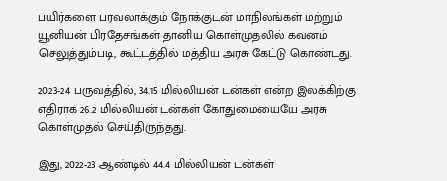பயிர்களை பரவலாக்கும் நோக்குடன் மாநிலங்கள் மற்றும் யூனியன் பிரதேசங்கள் தானிய கொள்முதலில் கவனம் செலுத்தும்படி, கூட்டத்தில் மத்திய அரசு கேட்டு கொண்டது.

2023-24 பருவத்தில், 34.15 மில்லியன் டன்கள் என்ற இலக்கிற்கு எதிராக 26.2 மில்லியன் டன்கள் கோதுமையையே அரசு கொள்முதல் செய்திருந்தது.

இது, 2022-23 ஆண்டில் 44.4 மில்லியன் டன்கள்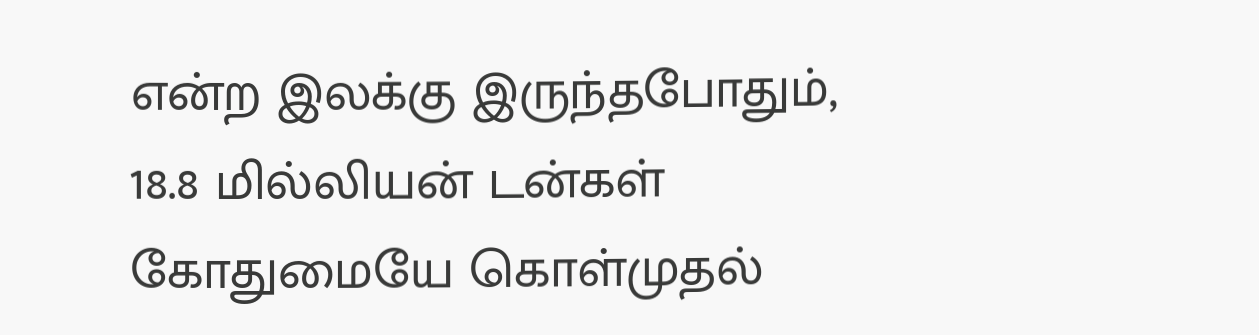என்ற இலக்கு இருந்தபோதும், 18.8 மில்லியன் டன்கள் கோதுமையே கொள்முதல்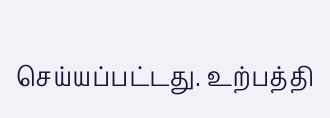செய்யப்பட்டது. உற்பத்தி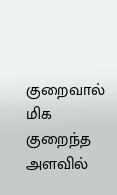குறைவால் மிக குறைந்த அளவில்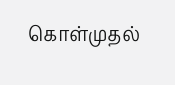கொள்முதல்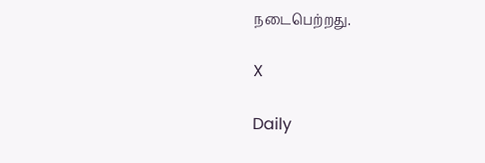நடைபெற்றது.

X

Daily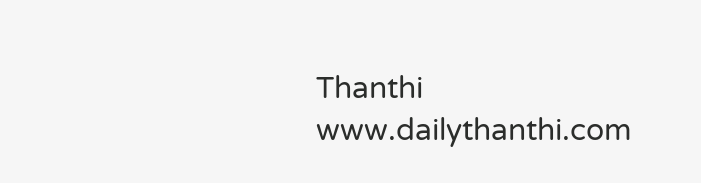Thanthi
www.dailythanthi.com